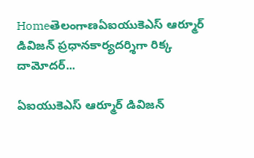Homeతెలంగాణఏఐయుకెఎస్ ఆర్మూర్ డివిజన్ ప్రధానకార్యదర్శిగా రిక్క దామోదర్...

ఏఐయుకెఎస్ ఆర్మూర్ డివిజన్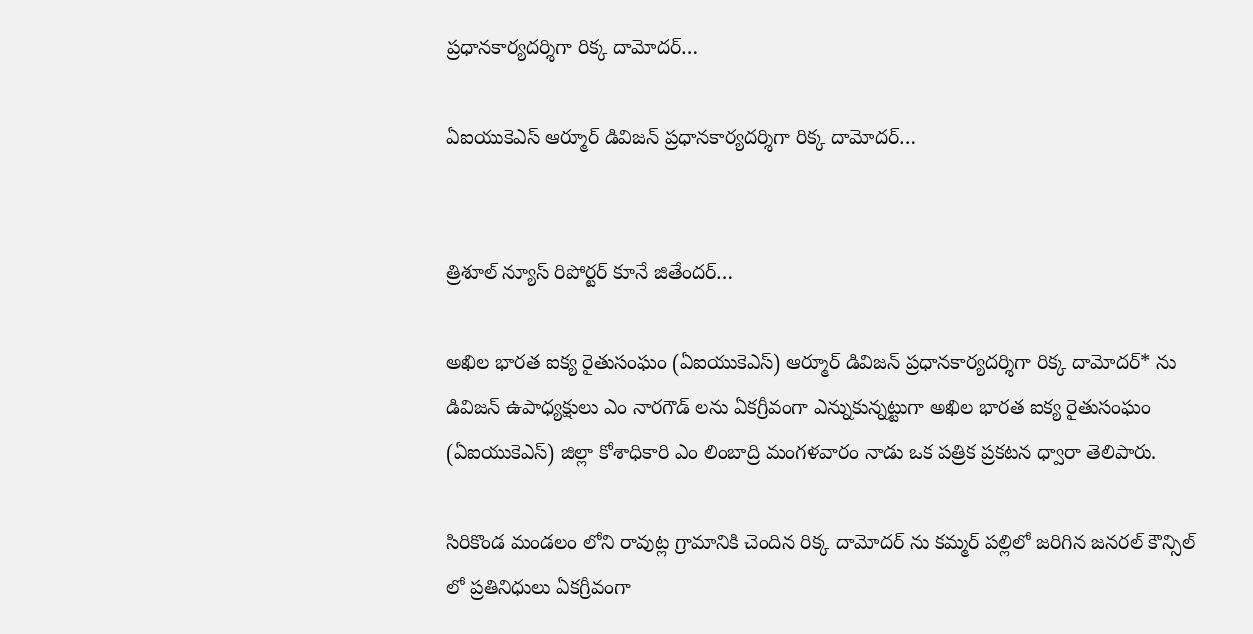ప్రధానకార్యదర్శిగా రిక్క దామోదర్…

ఏఐయుకెఎస్ ఆర్మూర్ డివిజన్ ప్రధానకార్యదర్శిగా రిక్క దామోదర్…


త్రిశూల్ న్యూస్ రిపోర్టర్ కూనే జితేందర్…

అఖిల భారత ఐక్య రైతుసంఘం (ఏఐయుకెఎస్) ఆర్మూర్ డివిజన్ ప్రధానకార్యదర్శిగా రిక్క దామోదర్* ను డివిజన్ ఉపాధ్యక్షులు ఎం నారగౌడ్ లను ఏకగ్రీవంగా ఎన్నుకున్నట్టుగా అఖిల భారత ఐక్య రైతుసంఘం (ఏఐయుకెఎస్) జిల్లా కోశాధికారి ఎం లింబాద్రి మంగళవారం నాడు ఒక పత్రిక ప్రకటన ధ్వారా తెలిపారు.

సిరికొండ మండలం లోని రావుట్ల గ్రామానికి చెందిన రిక్క దామోదర్ ను కమ్మర్ పల్లిలో జరిగిన జనరల్ కౌన్సిల్ లో ప్రతినిధులు ఏకగ్రీవంగా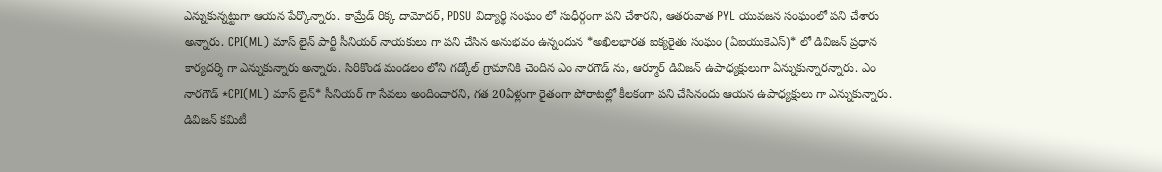ఎన్నుకున్నట్టుగా ఆయన పేర్కొన్నారు. కామ్రేడ్ రిక్క దామోదర్, PDSU విద్యార్థి సంఘం లో సుధీర్గంగా పని చేశారని, ఆతరువాత PYL యువజన సంఘంలో పని చేశారు అన్నారు. CPI(ML) మాస్ లైన్ పార్టీ సీనియర్ నాయకులు గా పని చేసిన అనుభవం ఉన్నందున *అఖిలభారత ఐక్యరైతు సంఘం (ఏఐయుకెఎస్)* లో డివిజన్ ప్రధాన కార్యదర్శి గా ఎన్నుకున్నారు అన్నారు. సిరికొండ మండలం లోని గడ్కోల్ గ్రామానికి చెందిన ఎం నారగౌడ్ ను, ఆర్మూర్ డివిజన్ ఉపాధ్యక్షులుగా ఏన్నుకున్నారన్నారు. ఎం నారగౌడ్ *CPI(ML) మాస్ లైన్* సీనియర్ గా సేవలు అందించారని, గత 20ఏళ్లుగా రైతంగా పోరాటల్లో కీలకంగా పని చేసినందు ఆయన ఉపాధ్యక్షులు గా ఎన్నుకున్నారు. డివిజన్ కమిటీ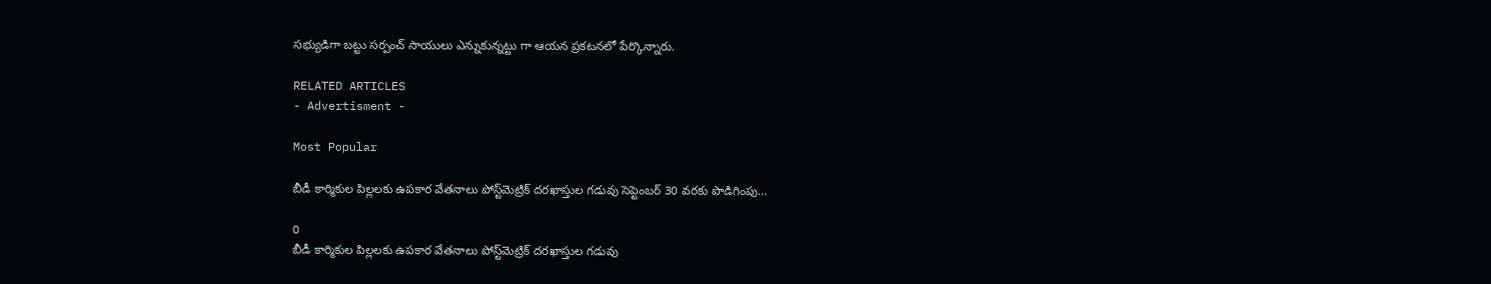సభ్యుడిగా బట్టు సర్పంచ్ సాయులు ఎన్నుకున్నట్టు గా ఆయన ప్రకటనలో పేర్కొన్నారు.

RELATED ARTICLES
- Advertisment -

Most Popular

బీడీ కార్మికుల పిల్లలకు ఉపకార వేతనాలు పోస్ట్‌మెట్రిక్‌ దరఖాస్తుల గడువు సెప్టెంబర్‌ 30 వరకు పొడిగింపు…

0
బీడీ కార్మికుల పిల్లలకు ఉపకార వేతనాలు పోస్ట్‌మెట్రిక్‌ దరఖాస్తుల గడువు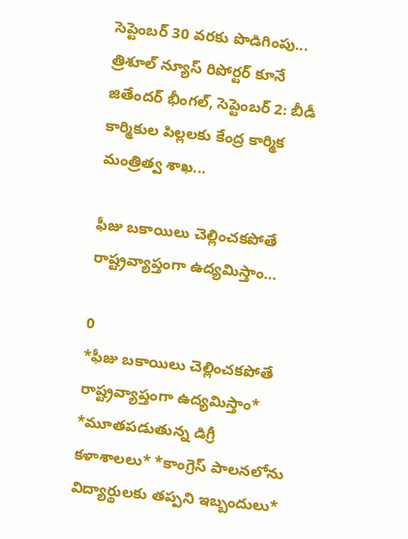సెప్టెంబర్‌ 30 వరకు పొడిగింపు... త్రిశూల్ న్యూస్ రిపోర్టర్ కూనే జితేందర్ భీంగల్, సెప్టెంబర్‌ 2: బీడీ కార్మికుల పిల్లలకు కేంద్ర కార్మిక మంత్రిత్వ శాఖ...

ఫీజు బకాయిలు చెల్లించకపోతే రాష్ట్రవ్యాప్తంగా ఉద్యమిస్తాం…

0
*ఫీజు బకాయిలు చెల్లించకపోతే రాష్ట్రవ్యాప్తంగా ఉద్యమిస్తాం* *మూతపడుతున్న డిగ్రీ కళాశాలలు* *కాంగ్రెస్ పాలనలోను విద్యార్థులకు తప్పని ఇబ్బందులు*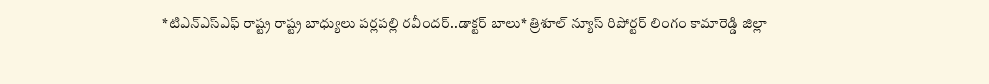*టిఎన్ఎస్ఎఫ్ రాష్ట్ర రాష్ట్ర బాధ్యులు పర్లపల్లి రవీందర్..డాక్టర్ బాలు* త్రిశూల్ న్యూస్ రిపోర్టర్ లింగం కామారెడ్డి జిల్లా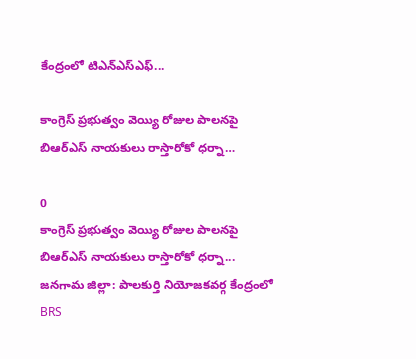కేంద్రంలో టిఎన్ఎస్ఎఫ్...

కాంగ్రెస్ ప్రభుత్వం వెయ్యి రోజుల పాలనపై బిఆర్ఎస్ నాయకులు రాస్తారోకో ధర్నా…

0
కాంగ్రెస్ ప్రభుత్వం వెయ్యి రోజుల పాలనపై బిఆర్ఎస్ నాయకులు రాస్తారోకో ధర్నా... జనగామ జిల్లా: పాలకుర్తి నియోజకవర్గ కేంద్రంలో BRS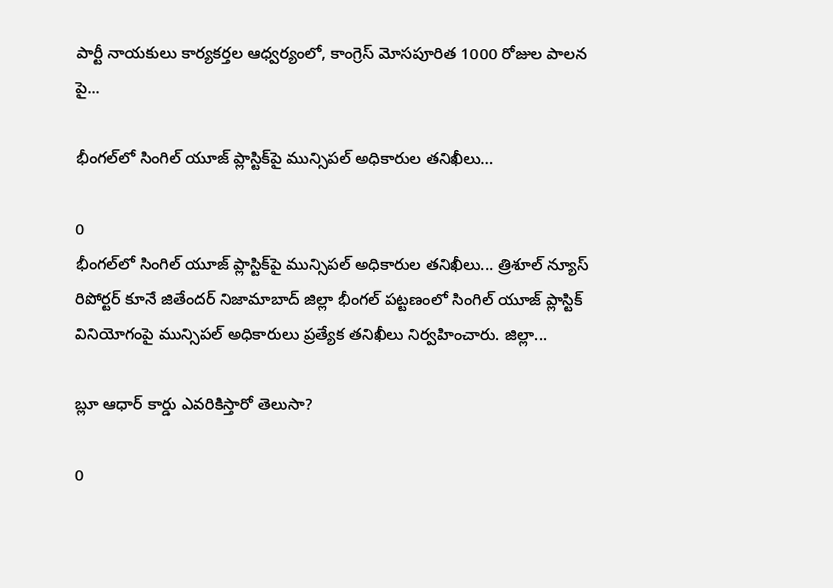పార్టీ నాయకులు కార్యకర్తల ఆధ్వర్యంలో, కాంగ్రెస్ మోసపూరిత 1000 రోజుల పాలన పై...

భీంగల్‌లో సింగిల్ యూజ్ ప్లాస్టిక్‌పై మున్సిపల్ అధికారుల తనిఖీలు…

0
భీంగల్‌లో సింగిల్ యూజ్ ప్లాస్టిక్‌పై మున్సిపల్ అధికారుల తనిఖీలు... త్రిశూల్ న్యూస్ రిపోర్టర్ కూనే జితేందర్ నిజామాబాద్ జిల్లా భీంగల్ పట్టణంలో సింగిల్ యూజ్ ప్లాస్టిక్ వినియోగంపై మున్సిపల్ అధికారులు ప్రత్యేక తనిఖీలు నిర్వహించారు. జిల్లా...

బ్లూ ఆధార్‌ కార్డు ఎవరికిస్తారో తెలుసా?

0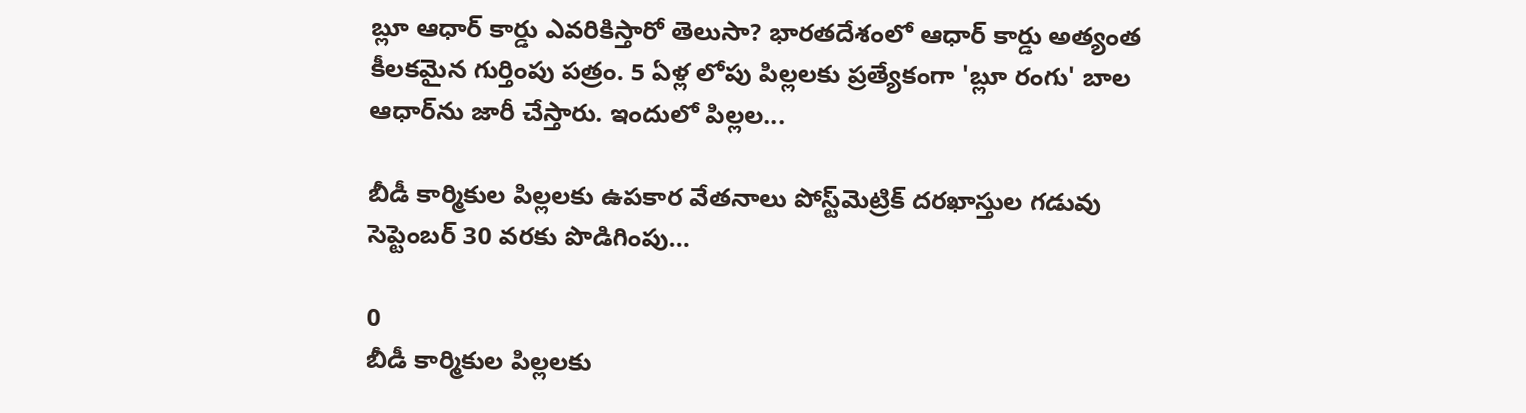బ్లూ ఆధార్‌ కార్డు ఎవరికిస్తారో తెలుసా? భారతదేశంలో ఆధార్ కార్డు అత్యంత కీలకమైన గుర్తింపు పత్రం. 5 ఏళ్ల లోపు పిల్లలకు ప్రత్యేకంగా 'బ్లూ రంగు' బాల ఆధార్‌ను జారీ చేస్తారు. ఇందులో పిల్లల...

బీడీ కార్మికుల పిల్లలకు ఉపకార వేతనాలు పోస్ట్‌మెట్రిక్‌ దరఖాస్తుల గడువు సెప్టెంబర్‌ 30 వరకు పొడిగింపు…

0
బీడీ కార్మికుల పిల్లలకు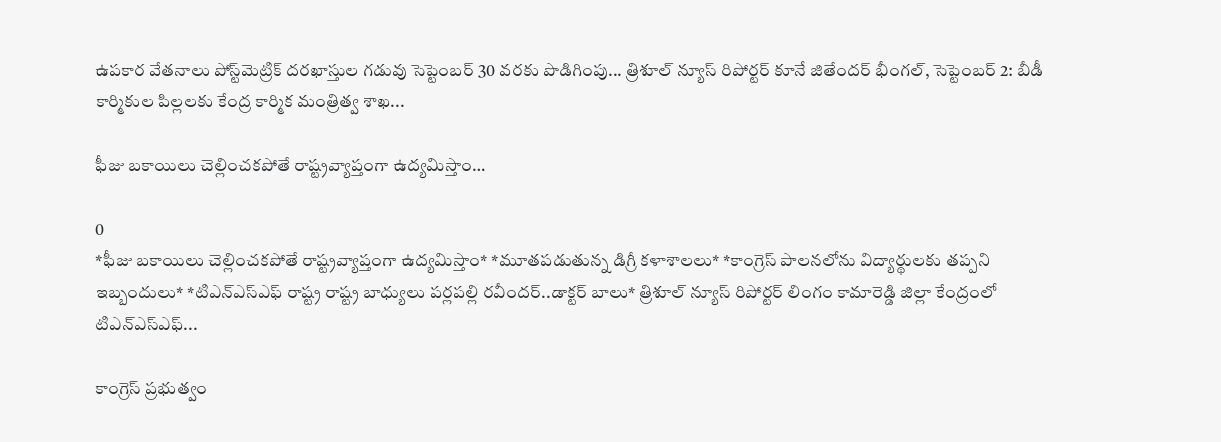ఉపకార వేతనాలు పోస్ట్‌మెట్రిక్‌ దరఖాస్తుల గడువు సెప్టెంబర్‌ 30 వరకు పొడిగింపు... త్రిశూల్ న్యూస్ రిపోర్టర్ కూనే జితేందర్ భీంగల్, సెప్టెంబర్‌ 2: బీడీ కార్మికుల పిల్లలకు కేంద్ర కార్మిక మంత్రిత్వ శాఖ...

ఫీజు బకాయిలు చెల్లించకపోతే రాష్ట్రవ్యాప్తంగా ఉద్యమిస్తాం…

0
*ఫీజు బకాయిలు చెల్లించకపోతే రాష్ట్రవ్యాప్తంగా ఉద్యమిస్తాం* *మూతపడుతున్న డిగ్రీ కళాశాలలు* *కాంగ్రెస్ పాలనలోను విద్యార్థులకు తప్పని ఇబ్బందులు* *టిఎన్ఎస్ఎఫ్ రాష్ట్ర రాష్ట్ర బాధ్యులు పర్లపల్లి రవీందర్..డాక్టర్ బాలు* త్రిశూల్ న్యూస్ రిపోర్టర్ లింగం కామారెడ్డి జిల్లా కేంద్రంలో టిఎన్ఎస్ఎఫ్...

కాంగ్రెస్ ప్రభుత్వం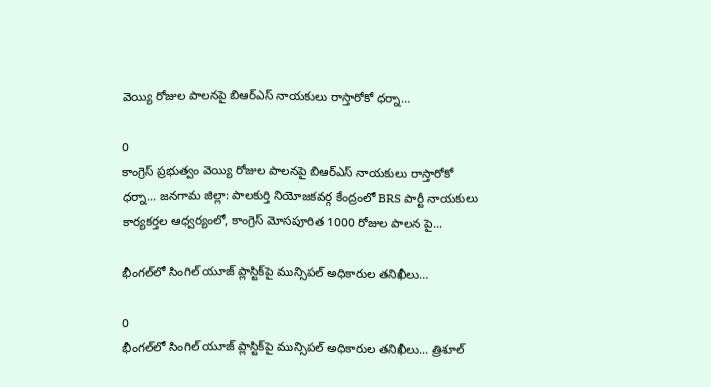వెయ్యి రోజుల పాలనపై బిఆర్ఎస్ నాయకులు రాస్తారోకో ధర్నా…

0
కాంగ్రెస్ ప్రభుత్వం వెయ్యి రోజుల పాలనపై బిఆర్ఎస్ నాయకులు రాస్తారోకో ధర్నా... జనగామ జిల్లా: పాలకుర్తి నియోజకవర్గ కేంద్రంలో BRS పార్టీ నాయకులు కార్యకర్తల ఆధ్వర్యంలో, కాంగ్రెస్ మోసపూరిత 1000 రోజుల పాలన పై...

భీంగల్‌లో సింగిల్ యూజ్ ప్లాస్టిక్‌పై మున్సిపల్ అధికారుల తనిఖీలు…

0
భీంగల్‌లో సింగిల్ యూజ్ ప్లాస్టిక్‌పై మున్సిపల్ అధికారుల తనిఖీలు... త్రిశూల్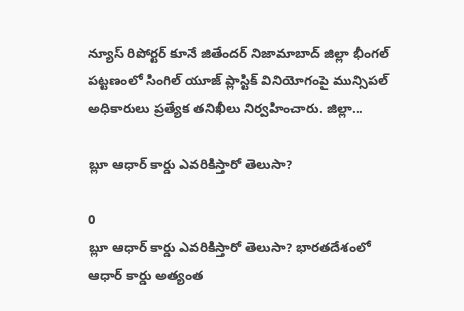న్యూస్ రిపోర్టర్ కూనే జితేందర్ నిజామాబాద్ జిల్లా భీంగల్ పట్టణంలో సింగిల్ యూజ్ ప్లాస్టిక్ వినియోగంపై మున్సిపల్ అధికారులు ప్రత్యేక తనిఖీలు నిర్వహించారు. జిల్లా...

బ్లూ ఆధార్‌ కార్డు ఎవరికిస్తారో తెలుసా?

0
బ్లూ ఆధార్‌ కార్డు ఎవరికిస్తారో తెలుసా? భారతదేశంలో ఆధార్ కార్డు అత్యంత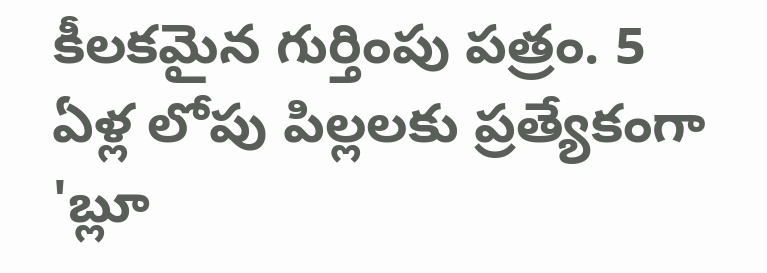కీలకమైన గుర్తింపు పత్రం. 5 ఏళ్ల లోపు పిల్లలకు ప్రత్యేకంగా 'బ్లూ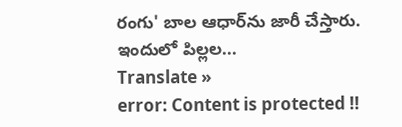రంగు' బాల ఆధార్‌ను జారీ చేస్తారు. ఇందులో పిల్లల...
Translate »
error: Content is protected !!